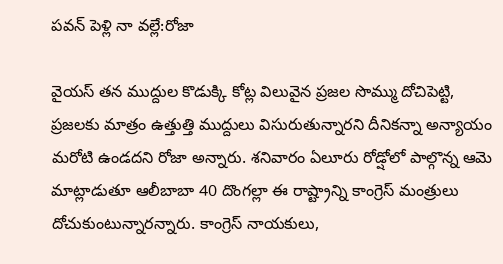పవన్ పెళ్లి నా వల్లే:రోజా

వైయస్ తన ముద్దుల కొడుక్కి కోట్ల విలువైన ప్రజల సొమ్ము దోచిపెట్టి, ప్రజలకు మాత్రం ఉత్తుత్తి ముద్దులు విసురుతున్నారని దీనికన్నా అన్యాయం మరోటి ఉండదని రోజా అన్నారు. శనివారం ఏలూరు రోడ్షోలో పాల్గొన్న ఆమె మాట్లాడుతూ ఆలీబాబా 40 దొంగల్లా ఈ రాష్ట్రాన్ని కాంగ్రెస్ మంత్రులు దోచుకుంటున్నారన్నారు. కాంగ్రెస్ నాయకులు,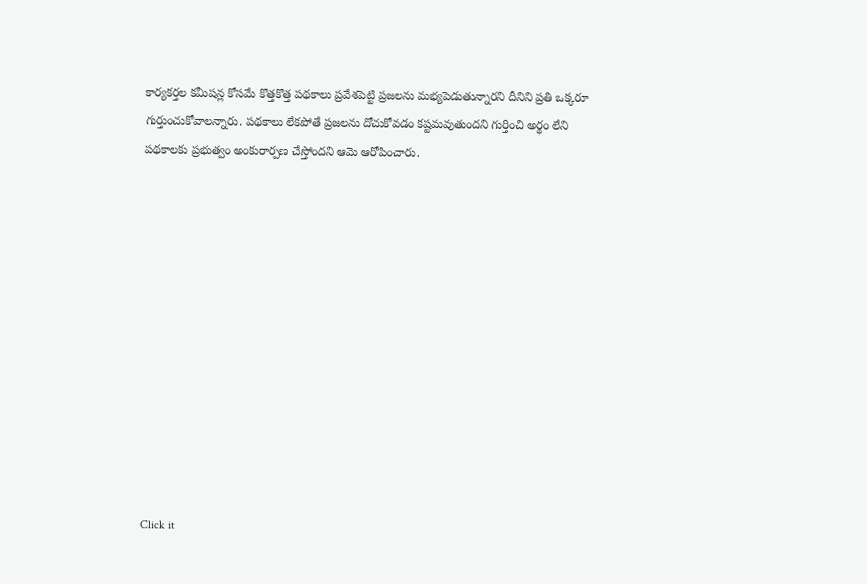కార్యకర్తల కమీషన్ల కోసమే కొత్తకొత్త పథకాలు ప్రవేశపెట్టి ప్రజలను మభ్యపెడుతున్నారని దీనిని ప్రతి ఒక్కరూ గుర్తుంచుకోవాలన్నారు. పథకాలు లేకపోతే ప్రజలను దోచుకోవడం కష్టమవుతుందని గుర్తించి అర్థం లేని పథకాలకు ప్రభుత్వం అంకురార్పణ చేస్తోందని ఆమె ఆరోపించారు.












Click it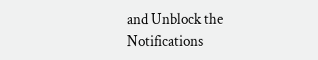and Unblock the Notifications